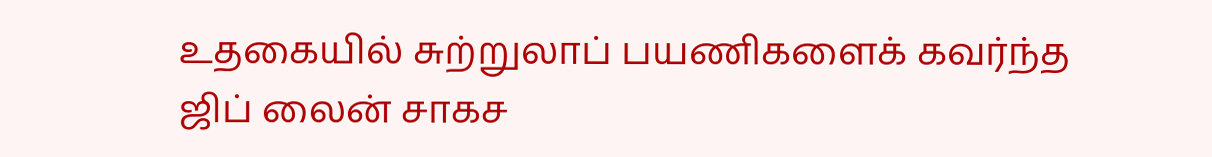உதகையில் சுற்றுலாப் பயணிகளைக் கவர்ந்த ஜிப் லைன் சாகச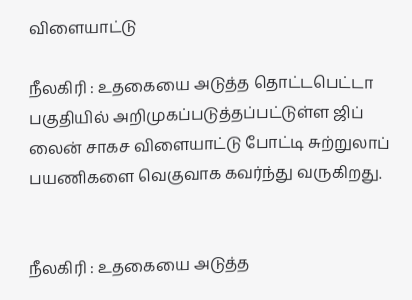விளையாட்டு

நீலகிரி : உதகையை அடுத்த தொட்டபெட்டா பகுதியில் அறிமுகப்படுத்தப்பட்டுள்ள ஜிப் லைன் சாகச விளையாட்டு போட்டி சுற்றுலாப் பயணிகளை வெகுவாக கவர்ந்து வருகிறது.


நீலகிரி : உதகையை அடுத்த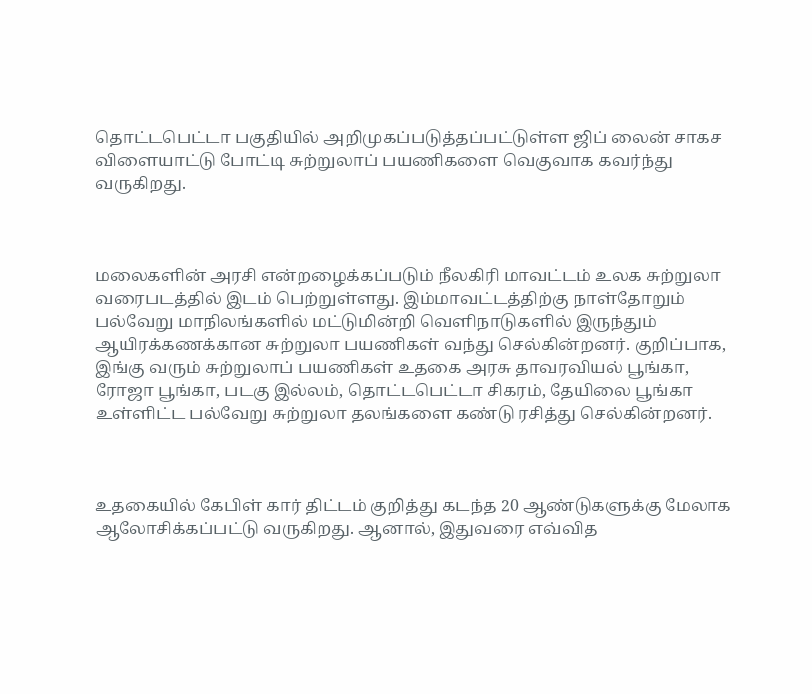தொட்டபெட்டா பகுதியில் அறிமுகப்படுத்தப்பட்டுள்ள ஜிப் லைன் சாகச விளையாட்டு போட்டி சுற்றுலாப் பயணிகளை வெகுவாக கவர்ந்து வருகிறது.



மலைகளின் அரசி என்றழைக்கப்படும் நீலகிரி மாவட்டம் உலக சுற்றுலா வரைபடத்தில் இடம் பெற்றுள்ளது. இம்மாவட்டத்திற்கு நாள்தோறும் பல்வேறு மாநிலங்களில் மட்டுமின்றி வெளிநாடுகளில் இருந்தும் ஆயிரக்கணக்கான சுற்றுலா பயணிகள் வந்து செல்கின்றனர். குறிப்பாக, இங்கு வரும் சுற்றுலாப் பயணிகள் உதகை அரசு தாவரவியல் பூங்கா, ரோஜா பூங்கா, படகு இல்லம், தொட்டபெட்டா சிகரம், தேயிலை பூங்கா உள்ளிட்ட பல்வேறு சுற்றுலா தலங்களை கண்டு ரசித்து செல்கின்றனர்.



உதகையில் கேபிள் கார் திட்டம் குறித்து கடந்த 20 ஆண்டுகளுக்கு மேலாக ஆலோசிக்கப்பட்டு வருகிறது. ஆனால், இதுவரை எவ்வித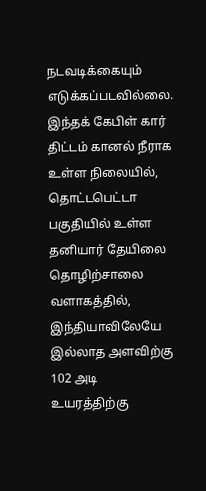நடவடிக்கையும் எடுக்கப்படவில்லை. இந்தக் கேபிள் கார் திட்டம் கானல் நீராக உள்ள நிலையில், தொட்டபெட்டா பகுதியில் உள்ள தனியார் தேயிலை தொழிற்சாலை வளாகத்தில், இந்தியாவிலேயே இல்லாத அளவிற்கு 102 அடி உயரத்திற்கு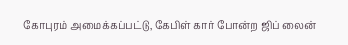கோபுரம் அமைக்கப்பட்டு, கேபிள் கார் போன்ற ஜிப் லைன்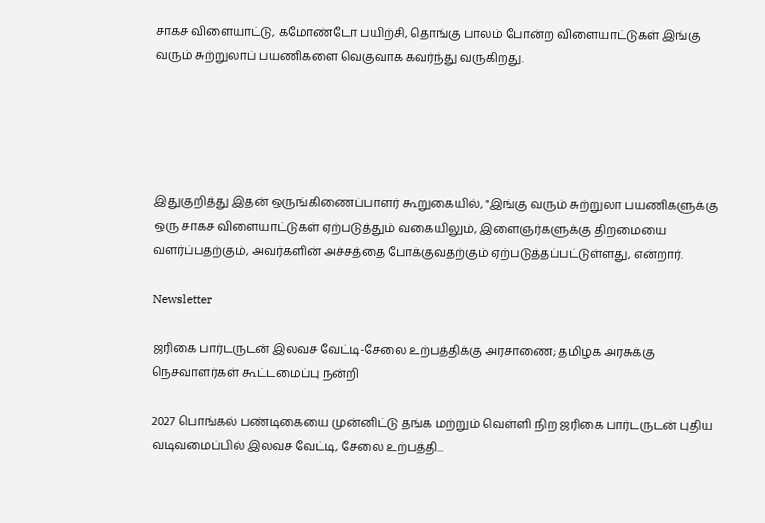சாகச விளையாட்டு, கமோண்டோ பயிற்சி, தொங்கு பாலம் போன்ற விளையாட்டுகள் இங்கு வரும் சுற்றுலாப் பயணிகளை வெகுவாக கவர்ந்து வருகிறது.





இதுகுறித்து இதன் ஒருங்கிணைப்பாளர் கூறுகையில், "இங்கு வரும் சுற்றுலா பயணிகளுக்கு ஒரு சாகச விளையாட்டுகள் ஏற்படுத்தும் வகையிலும், இளைஞர்களுக்கு திறமையை வளர்ப்பதற்கும், அவர்களின் அச்சத்தை போக்குவதற்கும் ஏற்படுத்தப்பட்டுள்ளது, என்றார்.

Newsletter

ஜரிகை பார்டருடன் இலவச வேட்டி-சேலை உற்பத்திக்கு அரசாணை; தமிழக அரசுக்கு நெசவாளர்கள் கூட்டமைப்பு நன்றி

2027 பொங்கல் பண்டிகையை முன்னிட்டு தங்க மற்றும் வெள்ளி நிற ஜரிகை பார்டருடன் புதிய வடிவமைப்பில் இலவச வேட்டி, சேலை உற்பத்தி...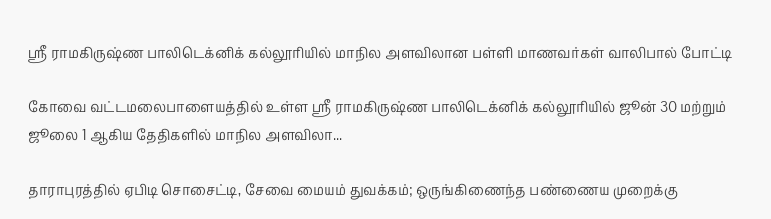ஸ்ரீ ராமகிருஷ்ண பாலிடெக்னிக் கல்லூரியில் மாநில அளவிலான பள்ளி மாணவர்கள் வாலிபால் போட்டி

கோவை வட்டமலைபாளையத்தில் உள்ள ஸ்ரீ ராமகிருஷ்ண பாலிடெக்னிக் கல்லூரியில் ஜூன் 30 மற்றும் ஜூலை 1 ஆகிய தேதிகளில் மாநில அளவிலா...

தாராபுரத்தில் ஏபிடி சொசைட்டி, சேவை மையம் துவக்கம்; ஒருங்கிணைந்த பண்ணைய முறைக்கு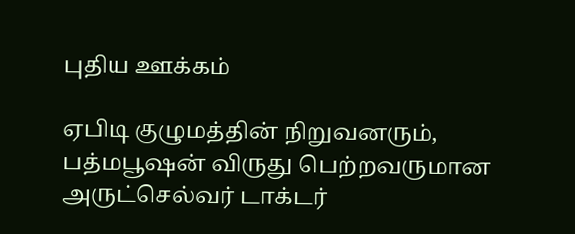புதிய ஊக்கம்

ஏபிடி குழுமத்தின் நிறுவனரும், பத்மபூஷன் விருது பெற்றவருமான அருட்செல்வர் டாக்டர்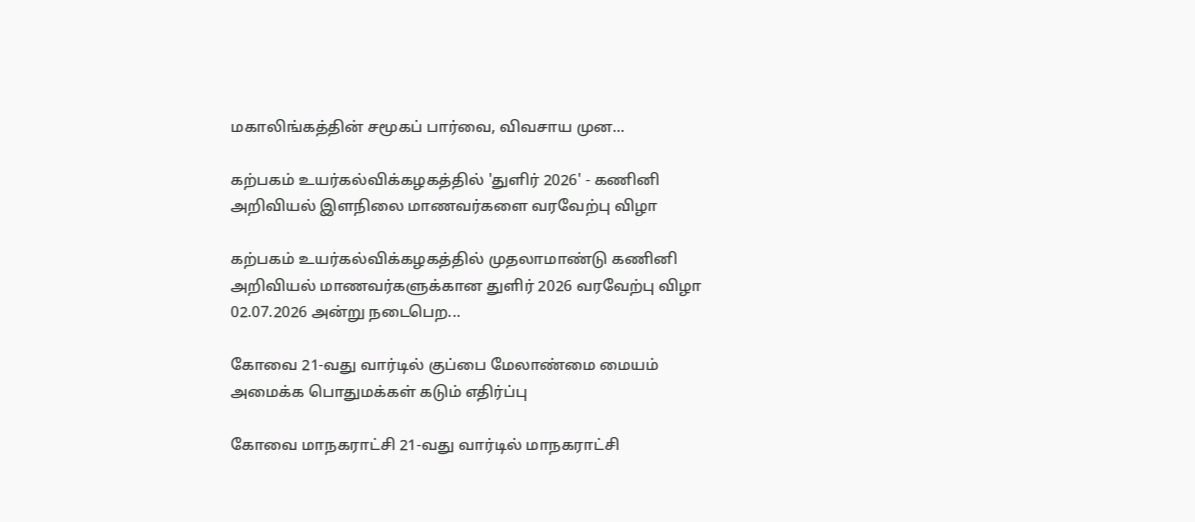மகாலிங்கத்தின் சமூகப் பார்வை, விவசாய முன...

கற்பகம் உயர்கல்விக்கழகத்தில் 'துளிர் 2026' - கணினி அறிவியல் இளநிலை மாணவர்களை வரவேற்பு விழா

கற்பகம் உயர்கல்விக்கழகத்தில் முதலாமாண்டு கணினி அறிவியல் மாணவர்களுக்கான துளிர் 2026 வரவேற்பு விழா 02.07.2026 அன்று நடைபெற...

கோவை 21-வது வார்டில் குப்பை மேலாண்மை மையம் அமைக்க பொதுமக்கள் கடும் எதிர்ப்பு

கோவை மாநகராட்சி 21-வது வார்டில் மாநகராட்சி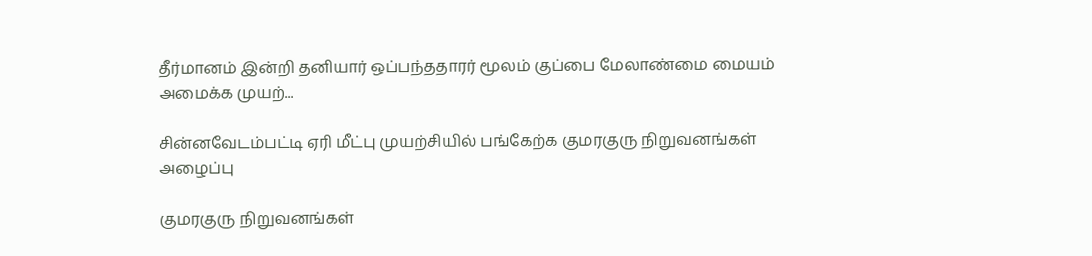தீர்மானம் இன்றி தனியார் ஒப்பந்ததாரர் மூலம் குப்பை மேலாண்மை மையம் அமைக்க முயற்...

சின்னவேடம்பட்டி ஏரி மீட்பு முயற்சியில் பங்கேற்க குமரகுரு நிறுவனங்கள் அழைப்பு

குமரகுரு நிறுவனங்கள்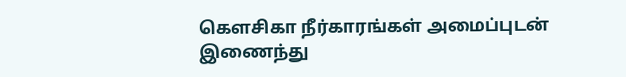கெளசிகா நீர்காரங்கள் அமைப்புடன் இணைந்து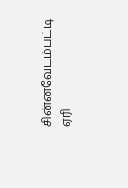சின்னவேடம்பட்டி ஏரி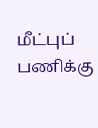மீட்புப் பணிக்கு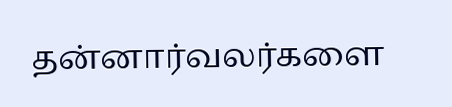தன்னார்வலர்களை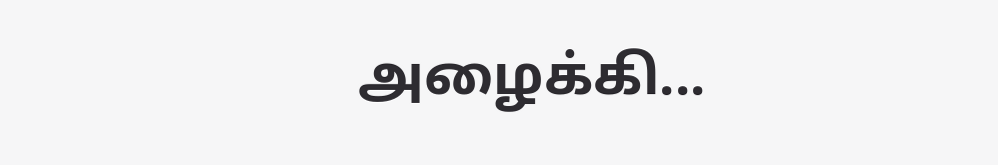அழைக்கி...